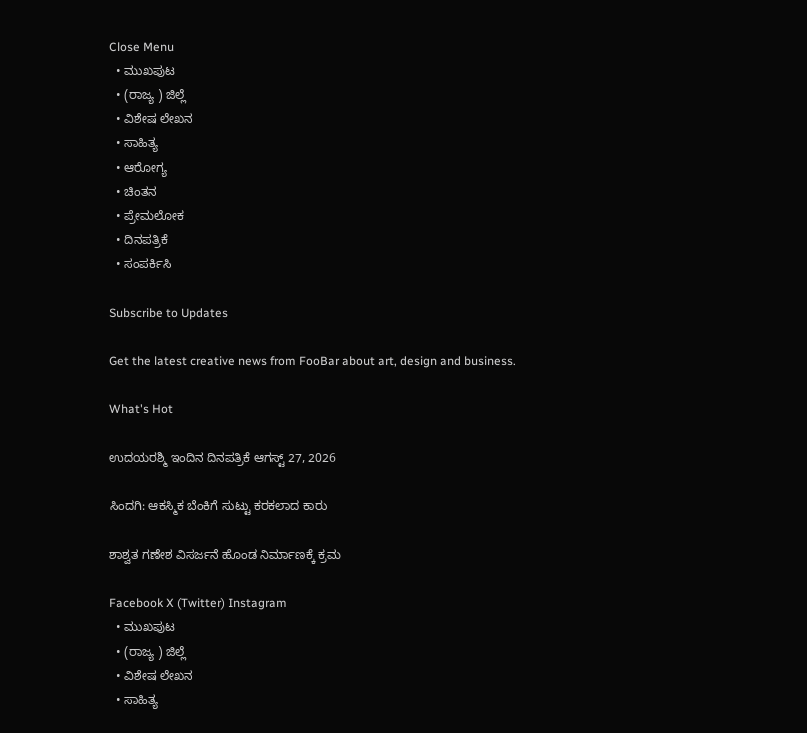Close Menu
  • ಮುಖಪುಟ
  • (ರಾಜ್ಯ ) ಜಿಲ್ಲೆ
  • ವಿಶೇಷ ಲೇಖನ
  • ಸಾಹಿತ್ಯ
  • ಆರೋಗ್ಯ
  • ಚಿಂತನ
  • ಪ್ರೇಮಲೋಕ
  • ದಿನಪತ್ರಿಕೆ
  • ಸಂಪರ್ಕಿಸಿ

Subscribe to Updates

Get the latest creative news from FooBar about art, design and business.

What's Hot

ಉದಯರಶ್ಮಿ ಇಂದಿನ ದಿನಪತ್ರಿಕೆ ಆಗಸ್ಟ್ 27, 2026

ಸಿಂದಗಿ: ಆಕಸ್ಮಿಕ ಬೆಂಕಿಗೆ ಸುಟ್ಟು ಕರಕಲಾದ ಕಾರು

ಶಾಶ್ವತ ಗಣೇಶ ವಿಸರ್ಜನೆ ಹೊಂಡ ನಿರ್ಮಾಣಕ್ಕೆ ಕ್ರಮ

Facebook X (Twitter) Instagram
  • ಮುಖಪುಟ
  • (ರಾಜ್ಯ ) ಜಿಲ್ಲೆ
  • ವಿಶೇಷ ಲೇಖನ
  • ಸಾಹಿತ್ಯ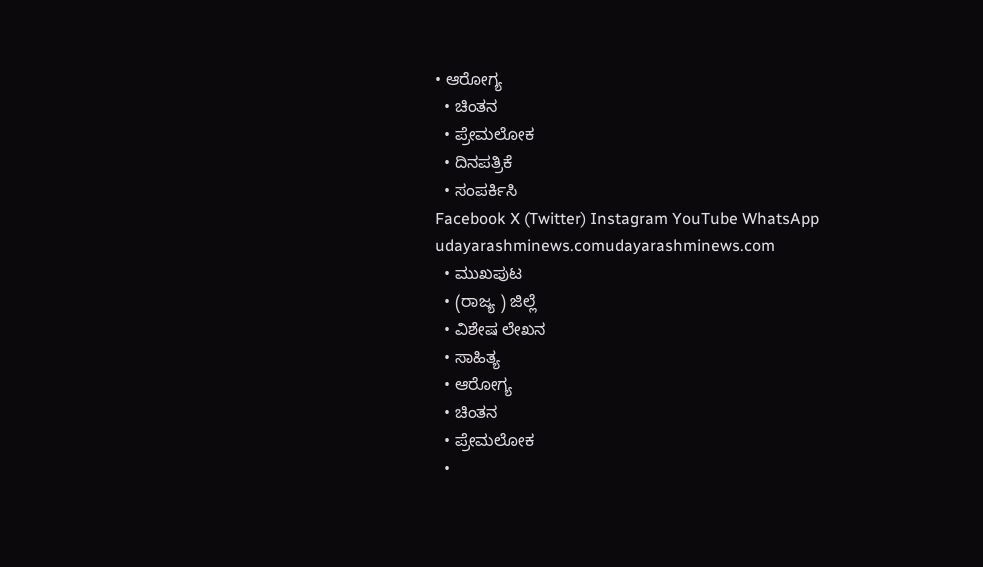• ಆರೋಗ್ಯ
  • ಚಿಂತನ
  • ಪ್ರೇಮಲೋಕ
  • ದಿನಪತ್ರಿಕೆ
  • ಸಂಪರ್ಕಿಸಿ
Facebook X (Twitter) Instagram YouTube WhatsApp
udayarashminews.comudayarashminews.com
  • ಮುಖಪುಟ
  • (ರಾಜ್ಯ ) ಜಿಲ್ಲೆ
  • ವಿಶೇಷ ಲೇಖನ
  • ಸಾಹಿತ್ಯ
  • ಆರೋಗ್ಯ
  • ಚಿಂತನ
  • ಪ್ರೇಮಲೋಕ
  •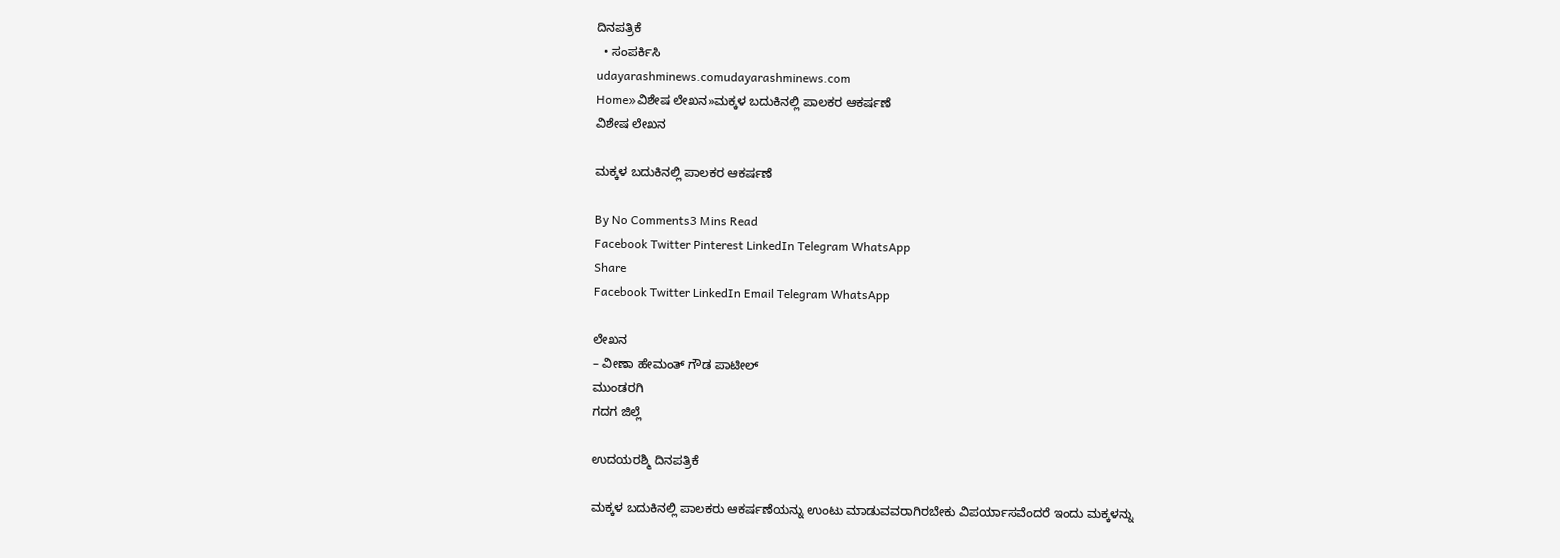ದಿನಪತ್ರಿಕೆ
  • ಸಂಪರ್ಕಿಸಿ
udayarashminews.comudayarashminews.com
Home»ವಿಶೇಷ ಲೇಖನ»ಮಕ್ಕಳ ಬದುಕಿನಲ್ಲಿ ಪಾಲಕರ ಆಕರ್ಷಣೆ
ವಿಶೇಷ ಲೇಖನ

ಮಕ್ಕಳ ಬದುಕಿನಲ್ಲಿ ಪಾಲಕರ ಆಕರ್ಷಣೆ

By No Comments3 Mins Read
Facebook Twitter Pinterest LinkedIn Telegram WhatsApp
Share
Facebook Twitter LinkedIn Email Telegram WhatsApp

ಲೇಖನ
– ವೀಣಾ ಹೇಮಂತ್ ಗೌಡ ಪಾಟೀಲ್
ಮುಂಡರಗಿ
ಗದಗ ಜಿಲ್ಲೆ

ಉದಯರಶ್ಮಿ ದಿನಪತ್ರಿಕೆ

ಮಕ್ಕಳ ಬದುಕಿನಲ್ಲಿ ಪಾಲಕರು ಆಕರ್ಷಣೆಯನ್ನು ಉಂಟು ಮಾಡುವವರಾಗಿರಬೇಕು ವಿಪರ್ಯಾಸವೆಂದರೆ ಇಂದು ಮಕ್ಕಳನ್ನು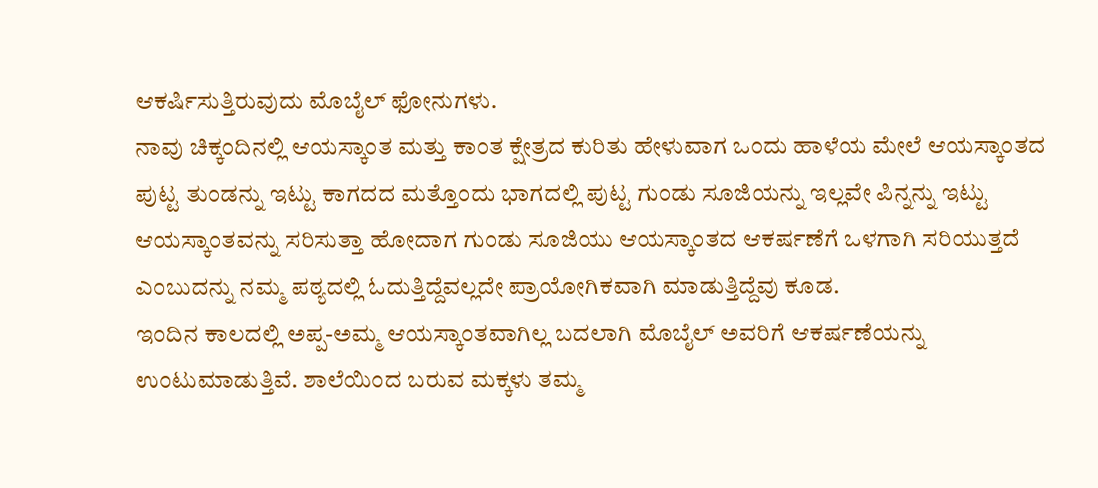ಆಕರ್ಷಿಸುತ್ತಿರುವುದು ಮೊಬೈಲ್ ಫೋನುಗಳು.
ನಾವು ಚಿಕ್ಕಂದಿನಲ್ಲಿ ಆಯಸ್ಕಾಂತ ಮತ್ತು ಕಾಂತ ಕ್ಷೇತ್ರದ ಕುರಿತು ಹೇಳುವಾಗ ಒಂದು ಹಾಳೆಯ ಮೇಲೆ ಆಯಸ್ಕಾಂತದ ಪುಟ್ಟ ತುಂಡನ್ನು ಇಟ್ಟು ಕಾಗದದ ಮತ್ತೊಂದು ಭಾಗದಲ್ಲಿ ಪುಟ್ಟ ಗುಂಡು ಸೂಜಿಯನ್ನು ಇಲ್ಲವೇ ಪಿನ್ನನ್ನು ಇಟ್ಟು ಆಯಸ್ಕಾಂತವನ್ನು ಸರಿಸುತ್ತಾ ಹೋದಾಗ ಗುಂಡು ಸೂಜಿಯು ಆಯಸ್ಕಾಂತದ ಆಕರ್ಷಣೆಗೆ ಒಳಗಾಗಿ ಸರಿಯುತ್ತದೆ ಎಂಬುದನ್ನು ನಮ್ಮ ಪಠ್ಯದಲ್ಲಿ ಓದುತ್ತಿದ್ದೆವಲ್ಲದೇ ಪ್ರಾಯೋಗಿಕವಾಗಿ ಮಾಡುತ್ತಿದ್ದೆವು ಕೂಡ.
ಇಂದಿನ ಕಾಲದಲ್ಲಿ ಅಪ್ಪ-ಅಮ್ಮ ಆಯಸ್ಕಾಂತವಾಗಿಲ್ಲ ಬದಲಾಗಿ ಮೊಬೈಲ್ ಅವರಿಗೆ ಆಕರ್ಷಣೆಯನ್ನು ಉಂಟುಮಾಡುತ್ತಿವೆ. ಶಾಲೆಯಿಂದ ಬರುವ ಮಕ್ಕಳು ತಮ್ಮ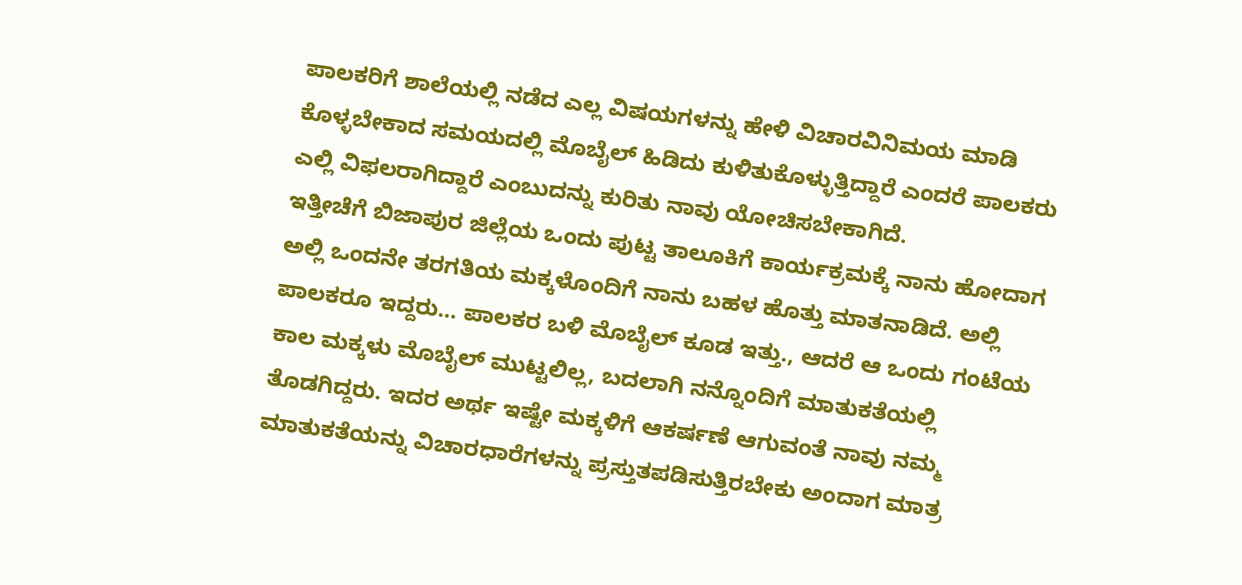ಪಾಲಕರಿಗೆ ಶಾಲೆಯಲ್ಲಿ ನಡೆದ ಎಲ್ಲ ವಿಷಯಗಳನ್ನು ಹೇಳಿ ವಿಚಾರವಿನಿಮಯ ಮಾಡಿ ಕೊಳ್ಳಬೇಕಾದ ಸಮಯದಲ್ಲಿ ಮೊಬೈಲ್ ಹಿಡಿದು ಕುಳಿತುಕೊಳ್ಳುತ್ತಿದ್ದಾರೆ ಎಂದರೆ ಪಾಲಕರು ಎಲ್ಲಿ ವಿಫಲರಾಗಿದ್ದಾರೆ ಎಂಬುದನ್ನು ಕುರಿತು ನಾವು ಯೋಚಿಸಬೇಕಾಗಿದೆ.
ಇತ್ತೀಚೆಗೆ ಬಿಜಾಪುರ ಜಿಲ್ಲೆಯ ಒಂದು ಪುಟ್ಟ ತಾಲೂಕಿಗೆ ಕಾರ್ಯಕ್ರಮಕ್ಕೆ ನಾನು ಹೋದಾಗ ಅಲ್ಲಿ ಒಂದನೇ ತರಗತಿಯ ಮಕ್ಕಳೊಂದಿಗೆ ನಾನು ಬಹಳ ಹೊತ್ತು ಮಾತನಾಡಿದೆ. ಅಲ್ಲಿ ಪಾಲಕರೂ ಇದ್ದರು… ಪಾಲಕರ ಬಳಿ ಮೊಬೈಲ್ ಕೂಡ ಇತ್ತು., ಆದರೆ ಆ ಒಂದು ಗಂಟೆಯ ಕಾಲ ಮಕ್ಕಳು ಮೊಬೈಲ್ ಮುಟ್ಟಲಿಲ್ಲ, ಬದಲಾಗಿ ನನ್ನೊಂದಿಗೆ ಮಾತುಕತೆಯಲ್ಲಿ ತೊಡಗಿದ್ದರು. ಇದರ ಅರ್ಥ ಇಷ್ಟೇ ಮಕ್ಕಳಿಗೆ ಆಕರ್ಷಣೆ ಆಗುವಂತೆ ನಾವು ನಮ್ಮ ಮಾತುಕತೆಯನ್ನು ವಿಚಾರಧಾರೆಗಳನ್ನು ಪ್ರಸ್ತುತಪಡಿಸುತ್ತಿರಬೇಕು ಅಂದಾಗ ಮಾತ್ರ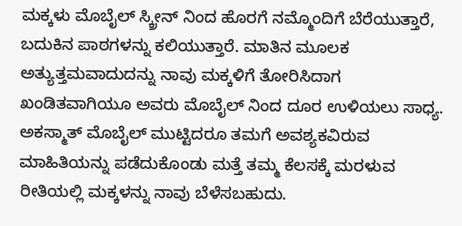ಮಕ್ಕಳು ಮೊಬೈಲ್ ಸ್ಕ್ರೀನ್ ನಿಂದ ಹೊರಗೆ ನಮ್ಮೊಂದಿಗೆ ಬೆರೆಯುತ್ತಾರೆ, ಬದುಕಿನ ಪಾಠಗಳನ್ನು ಕಲಿಯುತ್ತಾರೆ. ಮಾತಿನ ಮೂಲಕ ಅತ್ಯುತ್ತಮವಾದುದನ್ನು ನಾವು ಮಕ್ಕಳಿಗೆ ತೋರಿಸಿದಾಗ ಖಂಡಿತವಾಗಿಯೂ ಅವರು ಮೊಬೈಲ್ ನಿಂದ ದೂರ ಉಳಿಯಲು ಸಾಧ್ಯ. ಅಕಸ್ಮಾತ್ ಮೊಬೈಲ್ ಮುಟ್ಟಿದರೂ ತಮಗೆ ಅವಶ್ಯಕವಿರುವ ಮಾಹಿತಿಯನ್ನು ಪಡೆದುಕೊಂಡು ಮತ್ತೆ ತಮ್ಮ ಕೆಲಸಕ್ಕೆ ಮರಳುವ ರೀತಿಯಲ್ಲಿ ಮಕ್ಕಳನ್ನು ನಾವು ಬೆಳೆಸಬಹುದು.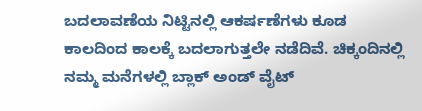ಬದಲಾವಣೆಯ ನಿಟ್ಟಿನಲ್ಲಿ ಆಕರ್ಷಣೆಗಳು ಕೂಡ ಕಾಲದಿಂದ ಕಾಲಕ್ಕೆ ಬದಲಾಗುತ್ತಲೇ ನಡೆದಿವೆ. ಚಿಕ್ಕಂದಿನಲ್ಲಿ ನಮ್ಮ ಮನೆಗಳಲ್ಲಿ ಬ್ಲಾಕ್ ಅಂಡ್ ವೈಟ್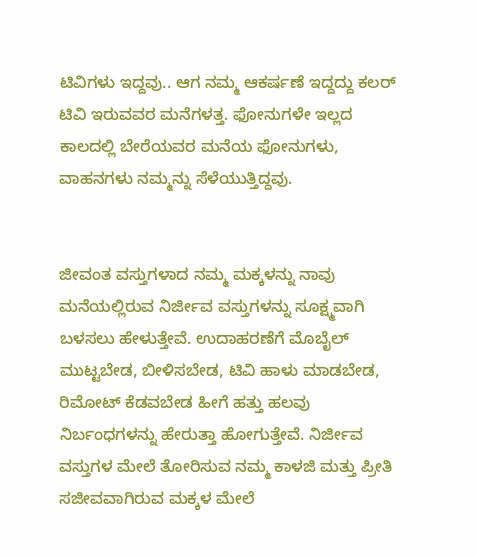ಟಿವಿಗಳು ಇದ್ದವು.. ಆಗ ನಮ್ಮ ಆಕರ್ಷಣೆ ಇದ್ದದ್ದು ಕಲರ್ ಟಿವಿ ಇರುವವರ ಮನೆಗಳತ್ತ. ಫೋನುಗಳೇ ಇಲ್ಲದ ಕಾಲದಲ್ಲಿ ಬೇರೆಯವರ ಮನೆಯ ಫೋನುಗಳು, ವಾಹನಗಳು ನಮ್ಮನ್ನು ಸೆಳೆಯುತ್ತಿದ್ದವು.


ಜೀವಂತ ವಸ್ತುಗಳಾದ ನಮ್ಮ ಮಕ್ಕಳನ್ನು ನಾವು ಮನೆಯಲ್ಲಿರುವ ನಿರ್ಜೀವ ವಸ್ತುಗಳನ್ನು ಸೂಕ್ಷ್ಮವಾಗಿ ಬಳಸಲು ಹೇಳುತ್ತೇವೆ. ಉದಾಹರಣೆಗೆ ಮೊಬೈಲ್ ಮುಟ್ಟಬೇಡ, ಬೀಳಿಸಬೇಡ, ಟಿವಿ ಹಾಳು ಮಾಡಬೇಡ, ರಿಮೋಟ್ ಕೆಡವಬೇಡ ಹೀಗೆ ಹತ್ತು ಹಲವು ನಿರ್ಬಂಧಗಳನ್ನು ಹೇರುತ್ತಾ ಹೋಗುತ್ತೇವೆ. ನಿರ್ಜೀವ ವಸ್ತುಗಳ ಮೇಲೆ ತೋರಿಸುವ ನಮ್ಮ ಕಾಳಜಿ ಮತ್ತು ಪ್ರೀತಿ ಸಜೀವವಾಗಿರುವ ಮಕ್ಕಳ ಮೇಲೆ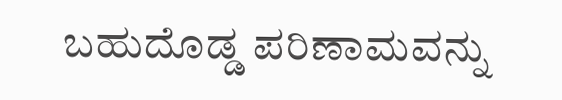ಬಹುದೊಡ್ಡ ಪರಿಣಾಮವನ್ನು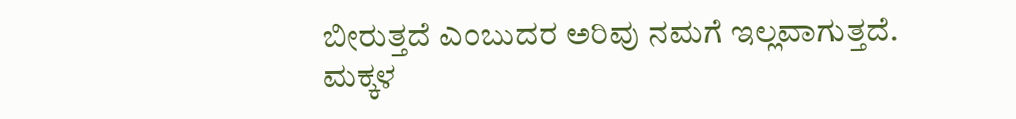ಬೀರುತ್ತದೆ ಎಂಬುದರ ಅರಿವು ನಮಗೆ ಇಲ್ಲವಾಗುತ್ತದೆ.
ಮಕ್ಕಳ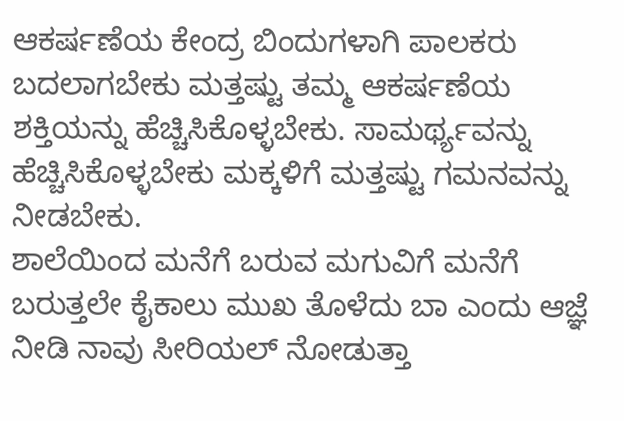ಆಕರ್ಷಣೆಯ ಕೇಂದ್ರ ಬಿಂದುಗಳಾಗಿ ಪಾಲಕರು ಬದಲಾಗಬೇಕು ಮತ್ತಷ್ಟು ತಮ್ಮ ಆಕರ್ಷಣೆಯ ಶಕ್ತಿಯನ್ನು ಹೆಚ್ಚಿಸಿಕೊಳ್ಳಬೇಕು. ಸಾಮರ್ಥ್ಯವನ್ನು ಹೆಚ್ಚಿಸಿಕೊಳ್ಳಬೇಕು ಮಕ್ಕಳಿಗೆ ಮತ್ತಷ್ಟು ಗಮನವನ್ನು ನೀಡಬೇಕು.
ಶಾಲೆಯಿಂದ ಮನೆಗೆ ಬರುವ ಮಗುವಿಗೆ ಮನೆಗೆ ಬರುತ್ತಲೇ ಕೈಕಾಲು ಮುಖ ತೊಳೆದು ಬಾ ಎಂದು ಆಜ್ಞೆ ನೀಡಿ ನಾವು ಸೀರಿಯಲ್ ನೋಡುತ್ತಾ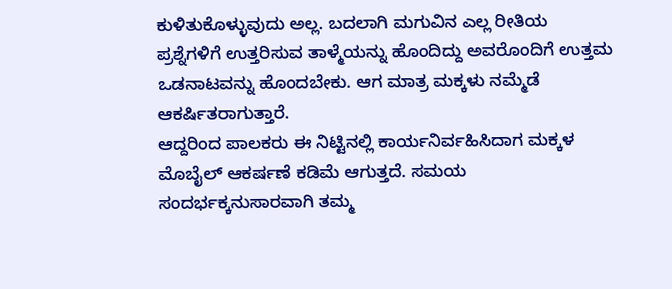ಕುಳಿತುಕೊಳ್ಳುವುದು ಅಲ್ಲ. ಬದಲಾಗಿ ಮಗುವಿನ ಎಲ್ಲ ರೀತಿಯ ಪ್ರಶ್ನೆಗಳಿಗೆ ಉತ್ತರಿಸುವ ತಾಳ್ಮೆಯನ್ನು ಹೊಂದಿದ್ದು ಅವರೊಂದಿಗೆ ಉತ್ತಮ ಒಡನಾಟವನ್ನು ಹೊಂದಬೇಕು. ಆಗ ಮಾತ್ರ ಮಕ್ಕಳು ನಮ್ಮೆಡೆ ಆಕರ್ಷಿತರಾಗುತ್ತಾರೆ.
ಆದ್ದರಿಂದ ಪಾಲಕರು ಈ ನಿಟ್ಟಿನಲ್ಲಿ ಕಾರ್ಯನಿರ್ವಹಿಸಿದಾಗ ಮಕ್ಕಳ ಮೊಬೈಲ್ ಆಕರ್ಷಣೆ ಕಡಿಮೆ ಆಗುತ್ತದೆ. ಸಮಯ ಸಂದರ್ಭಕ್ಕನುಸಾರವಾಗಿ ತಮ್ಮ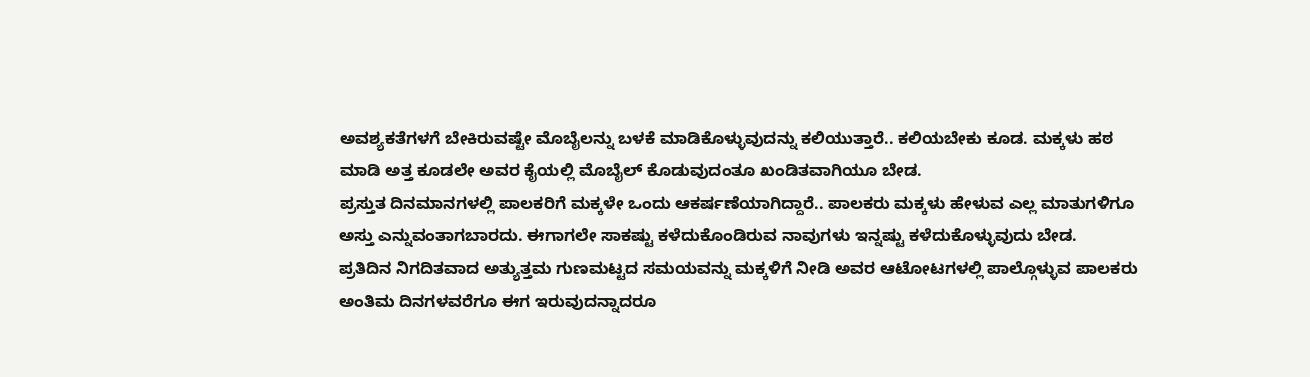ಅವಶ್ಯಕತೆಗಳಗೆ ಬೇಕಿರುವಷ್ಟೇ ಮೊಬೈಲನ್ನು ಬಳಕೆ ಮಾಡಿಕೊಳ್ಳುವುದನ್ನು ಕಲಿಯುತ್ತಾರೆ.. ಕಲಿಯಬೇಕು ಕೂಡ. ಮಕ್ಕಳು ಹಠ ಮಾಡಿ ಅತ್ತ ಕೂಡಲೇ ಅವರ ಕೈಯಲ್ಲಿ ಮೊಬೈಲ್ ಕೊಡುವುದಂತೂ ಖಂಡಿತವಾಗಿಯೂ ಬೇಡ.
ಪ್ರಸ್ತುತ ದಿನಮಾನಗಳಲ್ಲಿ ಪಾಲಕರಿಗೆ ಮಕ್ಕಳೇ ಒಂದು ಆಕರ್ಷಣೆಯಾಗಿದ್ದಾರೆ.. ಪಾಲಕರು ಮಕ್ಕಳು ಹೇಳುವ ಎಲ್ಲ ಮಾತುಗಳಿಗೂ ಅಸ್ತು ಎನ್ನುವಂತಾಗಬಾರದು. ಈಗಾಗಲೇ ಸಾಕಷ್ಟು ಕಳೆದುಕೊಂಡಿರುವ ನಾವುಗಳು ಇನ್ನಷ್ಟು ಕಳೆದುಕೊಳ್ಳುವುದು ಬೇಡ.
ಪ್ರತಿದಿನ ನಿಗದಿತವಾದ ಅತ್ಯುತ್ತಮ ಗುಣಮಟ್ಟದ ಸಮಯವನ್ನು ಮಕ್ಕಳಿಗೆ ನೀಡಿ ಅವರ ಆಟೋಟಗಳಲ್ಲಿ ಪಾಲ್ಗೊಳ್ಳುವ ಪಾಲಕರು ಅಂತಿಮ ದಿನಗಳವರೆಗೂ ಈಗ ಇರುವುದನ್ನಾದರೂ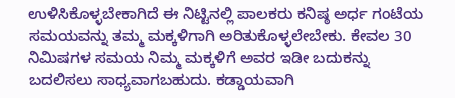ಉಳಿಸಿಕೊಳ್ಳಬೇಕಾಗಿದೆ ಈ ನಿಟ್ಟಿನಲ್ಲಿ ಪಾಲಕರು ಕನಿಷ್ಠ ಅರ್ಧ ಗಂಟೆಯ ಸಮಯವನ್ನು ತಮ್ಮ ಮಕ್ಕಳಿಗಾಗಿ ಅರಿತುಕೊಳ್ಳಲೇಬೇಕು. ಕೇವಲ 30 ನಿಮಿಷಗಳ ಸಮಯ ನಿಮ್ಮ ಮಕ್ಕಳಿಗೆ ಅವರ ಇಡೀ ಬದುಕನ್ನು ಬದಲಿಸಲು ಸಾಧ್ಯವಾಗಬಹುದು. ಕಡ್ಡಾಯವಾಗಿ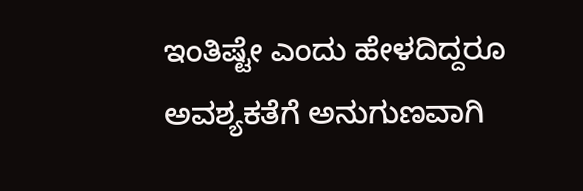ಇಂತಿಷ್ಟೇ ಎಂದು ಹೇಳದಿದ್ದರೂ ಅವಶ್ಯಕತೆಗೆ ಅನುಗುಣವಾಗಿ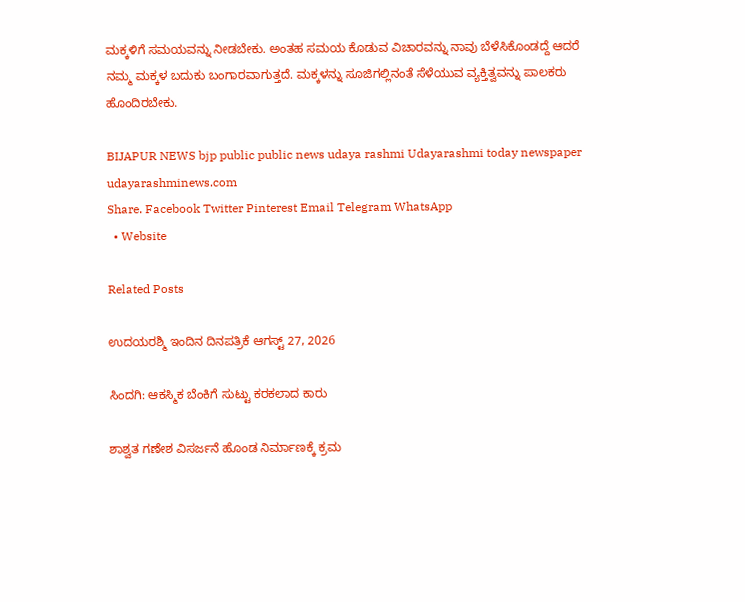ಮಕ್ಕಳಿಗೆ ಸಮಯವನ್ನು ನೀಡಬೇಕು. ಅಂತಹ ಸಮಯ ಕೊಡುವ ವಿಚಾರವನ್ನು ನಾವು ಬೆಳೆಸಿಕೊಂಡದ್ದೆ ಆದರೆ ನಮ್ಮ ಮಕ್ಕಳ ಬದುಕು ಬಂಗಾರವಾಗುತ್ತದೆ. ಮಕ್ಕಳನ್ನು ಸೂಜಿಗಲ್ಲಿನಂತೆ ಸೆಳೆಯುವ ವ್ಯಕ್ತಿತ್ವವನ್ನು ಪಾಲಕರು ಹೊಂದಿರಬೇಕು.

BIJAPUR NEWS bjp public public news udaya rashmi Udayarashmi today newspaper udayarashminews.com
Share. Facebook Twitter Pinterest Email Telegram WhatsApp
  • Website

Related Posts

ಉದಯರಶ್ಮಿ ಇಂದಿನ ದಿನಪತ್ರಿಕೆ ಆಗಸ್ಟ್ 27, 2026

ಸಿಂದಗಿ: ಆಕಸ್ಮಿಕ ಬೆಂಕಿಗೆ ಸುಟ್ಟು ಕರಕಲಾದ ಕಾರು

ಶಾಶ್ವತ ಗಣೇಶ ವಿಸರ್ಜನೆ ಹೊಂಡ ನಿರ್ಮಾಣಕ್ಕೆ ಕ್ರಮ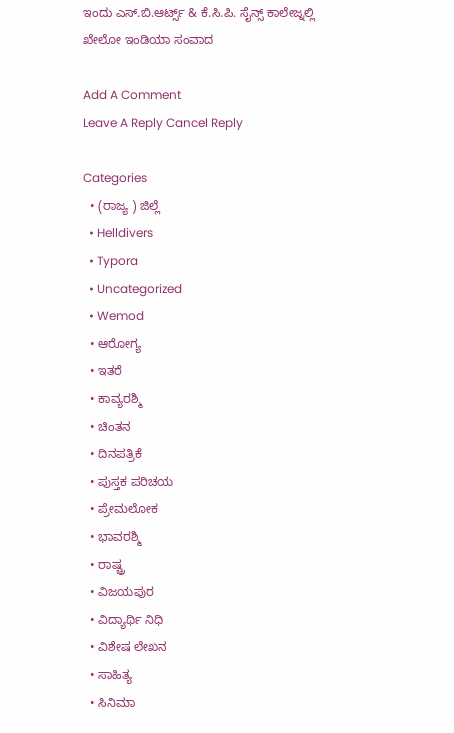ಇಂದು ಎಸ್.ಬಿ.ಆರ್ಟ್ಸ್ & ಕೆ.ಸಿ.ಪಿ. ಸೈನ್ಸ್ ಕಾಲೇಜ್ನಲ್ಲಿ ಖೇಲೋ ಇಂಡಿಯಾ ಸಂವಾದ

Add A Comment
Leave A Reply Cancel Reply

Categories
  • (ರಾಜ್ಯ ) ಜಿಲ್ಲೆ
  • Helldivers
  • Typora
  • Uncategorized
  • Wemod
  • ಆರೋಗ್ಯ
  • ಇತರೆ
  • ಕಾವ್ಯರಶ್ಮಿ
  • ಚಿಂತನ
  • ದಿನಪತ್ರಿಕೆ
  • ಪುಸ್ತಕ ಪರಿಚಯ
  • ಪ್ರೇಮಲೋಕ
  • ಭಾವರಶ್ಮಿ
  • ರಾಷ್ಚ್ರ
  • ವಿಜಯಪುರ
  • ವಿದ್ಯಾರ್ಥಿ ನಿಧಿ
  • ವಿಶೇಷ ಲೇಖನ
  • ಸಾಹಿತ್ಯ
  • ಸಿನಿಮಾ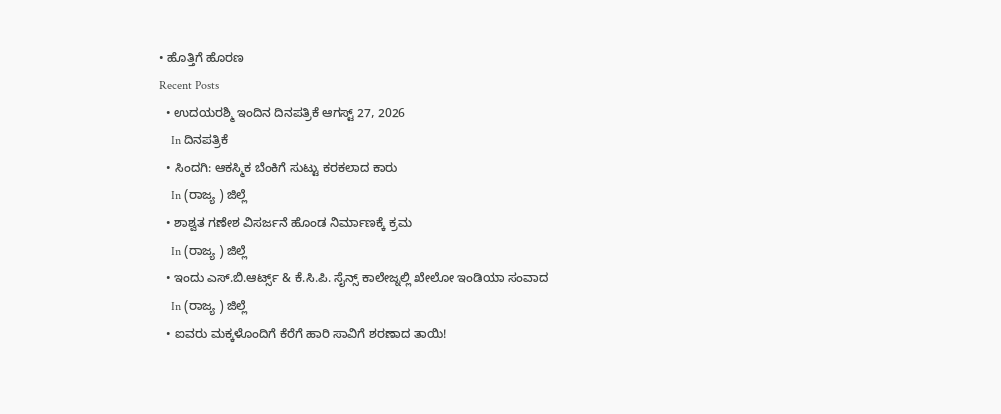• ಹೊತ್ತಿಗೆ ಹೊರಣ
Recent Posts
  • ಉದಯರಶ್ಮಿ ಇಂದಿನ ದಿನಪತ್ರಿಕೆ ಆಗಸ್ಟ್ 27, 2026
    In ದಿನಪತ್ರಿಕೆ
  • ಸಿಂದಗಿ: ಆಕಸ್ಮಿಕ ಬೆಂಕಿಗೆ ಸುಟ್ಟು ಕರಕಲಾದ ಕಾರು
    In (ರಾಜ್ಯ ) ಜಿಲ್ಲೆ
  • ಶಾಶ್ವತ ಗಣೇಶ ವಿಸರ್ಜನೆ ಹೊಂಡ ನಿರ್ಮಾಣಕ್ಕೆ ಕ್ರಮ
    In (ರಾಜ್ಯ ) ಜಿಲ್ಲೆ
  • ಇಂದು ಎಸ್.ಬಿ.ಆರ್ಟ್ಸ್ & ಕೆ.ಸಿ.ಪಿ. ಸೈನ್ಸ್ ಕಾಲೇಜ್ನಲ್ಲಿ ಖೇಲೋ ಇಂಡಿಯಾ ಸಂವಾದ
    In (ರಾಜ್ಯ ) ಜಿಲ್ಲೆ
  • ಐವರು ಮಕ್ಕಳೊಂದಿಗೆ ಕೆರೆಗೆ ಹಾರಿ ಸಾವಿಗೆ ಶರಣಾದ ತಾಯಿ!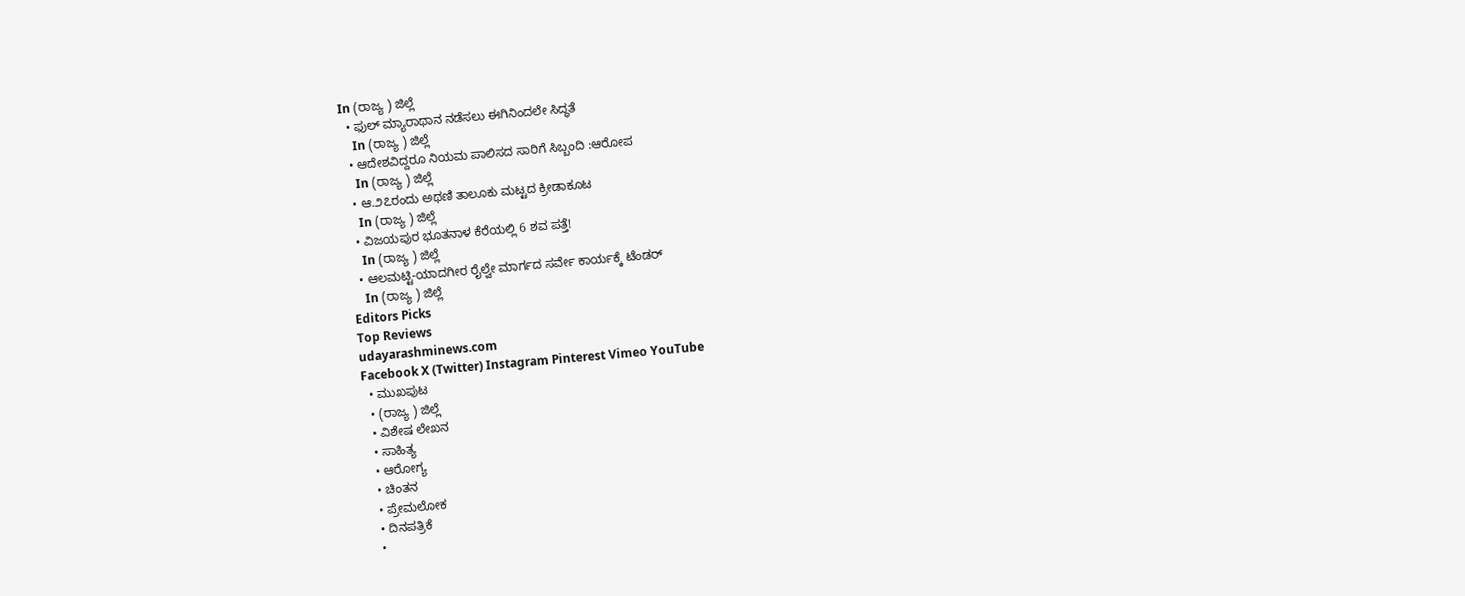In (ರಾಜ್ಯ ) ಜಿಲ್ಲೆ
  • ಫುಲ್ ಮ್ಯಾರಾಥಾನ ನಡೆಸಲು ಈಗಿನಿಂದಲೇ ಸಿದ್ಧತೆ
    In (ರಾಜ್ಯ ) ಜಿಲ್ಲೆ
  • ಆದೇಶವಿದ್ದರೂ ನಿಯಮ ಪಾಲಿಸದ ಸಾರಿಗೆ ಸಿಬ್ಬಂದಿ :ಆರೋಪ
    In (ರಾಜ್ಯ ) ಜಿಲ್ಲೆ
  • ಆ.೨೭ರಂದು ಅಥಣಿ ತಾಲೂಕು ಮಟ್ಟದ ಕ್ರೀಡಾಕೂಟ
    In (ರಾಜ್ಯ ) ಜಿಲ್ಲೆ
  • ವಿಜಯಪುರ ಭೂತನಾಳ ಕೆರೆಯಲ್ಲಿ 6 ಶವ ಪತ್ತೆ!
    In (ರಾಜ್ಯ ) ಜಿಲ್ಲೆ
  • ಆಲಮಟ್ಟಿ-ಯಾದಗೀರ ರೈಲ್ವೇ‌ ಮಾರ್ಗದ ಸರ್ವೇ ಕಾರ್ಯಕ್ಕೆ ಟೆಂಡರ್
    In (ರಾಜ್ಯ ) ಜಿಲ್ಲೆ
Editors Picks
Top Reviews
udayarashminews.com
Facebook X (Twitter) Instagram Pinterest Vimeo YouTube
  • ಮುಖಪುಟ
  • (ರಾಜ್ಯ ) ಜಿಲ್ಲೆ
  • ವಿಶೇಷ ಲೇಖನ
  • ಸಾಹಿತ್ಯ
  • ಆರೋಗ್ಯ
  • ಚಿಂತನ
  • ಪ್ರೇಮಲೋಕ
  • ದಿನಪತ್ರಿಕೆ
  •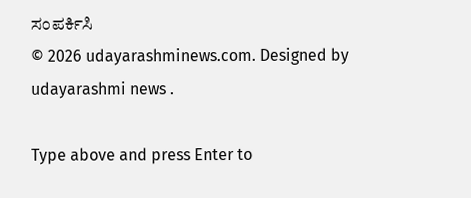ಸಂಪರ್ಕಿಸಿ
© 2026 udayarashminews.com. Designed by udayarashmi news .

Type above and press Enter to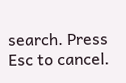search. Press Esc to cancel.